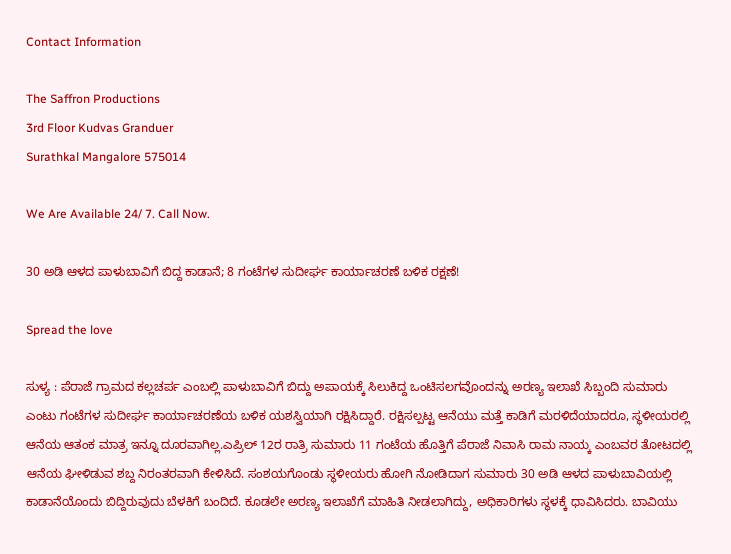Contact Information

The Saffron Productions
3rd Floor Kudvas Granduer
Surathkal Mangalore 575014

We Are Available 24/ 7. Call Now.

30 ಅಡಿ ಆಳದ ಪಾಳುಬಾವಿಗೆ ಬಿದ್ದ ಕಾಡಾನೆ; 8 ಗಂಟೆಗಳ ಸುದೀರ್ಘ ಕಾರ್ಯಾಚರಣೆ ಬಳಿಕ ರಕ್ಷಣೆ!

Spread the love

ಸುಳ್ಯ : ಪೆರಾಜೆ ಗ್ರಾಮದ ಕಲ್ಲಚರ್ಪ ಎಂಬಲ್ಲಿ ಪಾಳುಬಾವಿಗೆ ಬಿದ್ದು ಅಪಾಯಕ್ಕೆ ಸಿಲುಕಿದ್ದ ಒಂಟಿಸಲಗವೊಂದನ್ನು ಅರಣ್ಯ ಇಲಾಖೆ ಸಿಬ್ಬಂದಿ ಸುಮಾರು ಎಂಟು ಗಂಟೆಗಳ ಸುದೀರ್ಘ ಕಾರ್ಯಾಚರಣೆಯ ಬಳಿಕ ಯಶಸ್ವಿಯಾಗಿ ರಕ್ಷಿಸಿದ್ದಾರೆ. ರಕ್ಷಿಸಲ್ಪಟ್ಟ ಆನೆಯು ಮತ್ತೆ ಕಾಡಿಗೆ ಮರಳಿದೆಯಾದರೂ, ಸ್ಥಳೀಯರಲ್ಲಿ ಆನೆಯ ಆತಂಕ ಮಾತ್ರ ಇನ್ನೂ ದೂರವಾಗಿಲ್ಲ.ಎಪ್ರಿಲ್ 12ರ ರಾತ್ರಿ ಸುಮಾರು 11 ಗಂಟೆಯ ಹೊತ್ತಿಗೆ ಪೆರಾಜೆ ನಿವಾಸಿ ರಾಮ ನಾಯ್ಕ ಎಂಬವರ ತೋಟದಲ್ಲಿ ಆನೆಯ ಘೀಳಿಡುವ ಶಬ್ದ ನಿರಂತರವಾಗಿ ಕೇಳಿಸಿದೆ. ಸಂಶಯಗೊಂಡು ಸ್ಥಳೀಯರು ಹೋಗಿ ನೋಡಿದಾಗ ಸುಮಾರು 30 ಅಡಿ ಆಳದ ಪಾಳುಬಾವಿಯಲ್ಲಿ ಕಾಡಾನೆಯೊಂದು ಬಿದ್ದಿರುವುದು ಬೆಳಕಿಗೆ ಬಂದಿದೆ. ಕೂಡಲೇ ಅರಣ್ಯ ಇಲಾಖೆಗೆ ಮಾಹಿತಿ ನೀಡಲಾಗಿದ್ದು, ಅಧಿಕಾರಿಗಳು ಸ್ಥಳಕ್ಕೆ ಧಾವಿಸಿದರು. ಬಾವಿಯು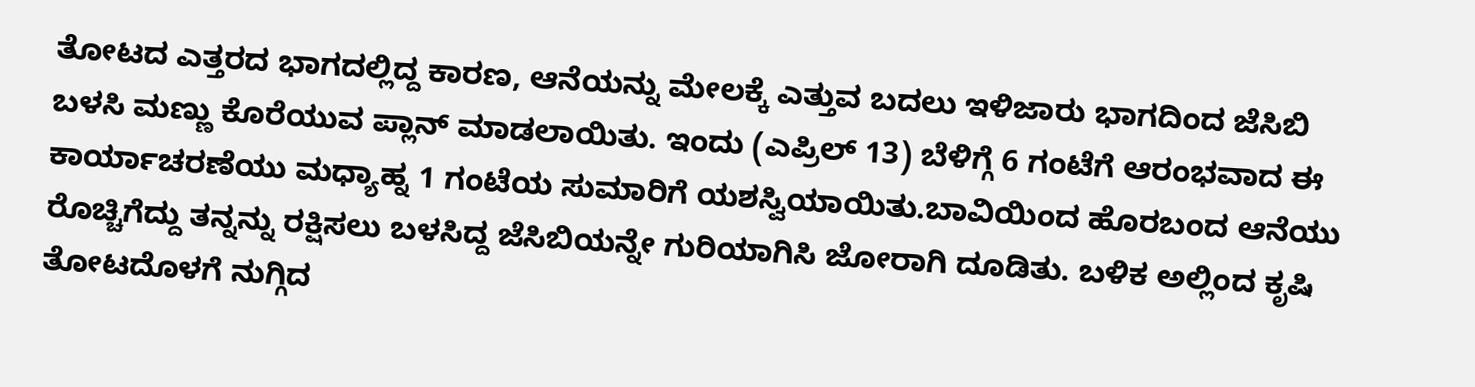ತೋಟದ ಎತ್ತರದ ಭಾಗದಲ್ಲಿದ್ದ ಕಾರಣ, ಆನೆಯನ್ನು ಮೇಲಕ್ಕೆ ಎತ್ತುವ ಬದಲು ಇಳಿಜಾರು ಭಾಗದಿಂದ ಜೆಸಿಬಿ ಬಳಸಿ ಮಣ್ಣು ಕೊರೆಯುವ ಪ್ಲಾನ್ ಮಾಡಲಾಯಿತು. ಇಂದು (ಎಪ್ರಿಲ್ 13) ಬೆಳಿಗ್ಗೆ 6 ಗಂಟೆಗೆ ಆರಂಭವಾದ ಈ ಕಾರ್ಯಾಚರಣೆಯು ಮಧ್ಯಾಹ್ನ 1 ಗಂಟೆಯ ಸುಮಾರಿಗೆ ಯಶಸ್ವಿಯಾಯಿತು.ಬಾವಿಯಿಂದ ಹೊರಬಂದ ಆನೆಯು ರೊಚ್ಚಿಗೆದ್ದು ತನ್ನನ್ನು ರಕ್ಷಿಸಲು ಬಳಸಿದ್ದ ಜೆಸಿಬಿಯನ್ನೇ ಗುರಿಯಾಗಿಸಿ ಜೋರಾಗಿ ದೂಡಿತು. ಬಳಿಕ ಅಲ್ಲಿಂದ ಕೃಷಿ ತೋಟದೊಳಗೆ ನುಗ್ಗಿದ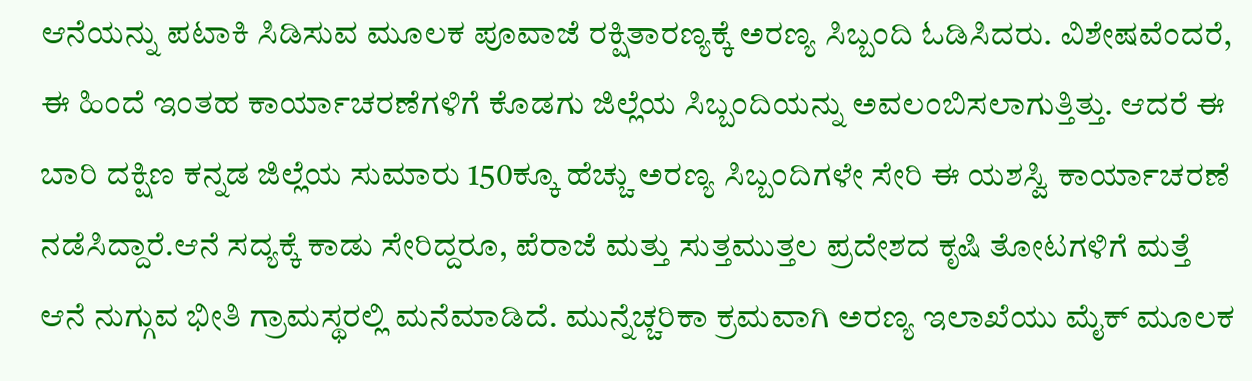ಆನೆಯನ್ನು ಪಟಾಕಿ ಸಿಡಿಸುವ ಮೂಲಕ ಪೂವಾಜೆ ರಕ್ಷಿತಾರಣ್ಯಕ್ಕೆ ಅರಣ್ಯ ಸಿಬ್ಬಂದಿ ಓಡಿಸಿದರು. ವಿಶೇಷವೆಂದರೆ, ಈ ಹಿಂದೆ ಇಂತಹ ಕಾರ್ಯಾಚರಣೆಗಳಿಗೆ ಕೊಡಗು ಜಿಲ್ಲೆಯ ಸಿಬ್ಬಂದಿಯನ್ನು ಅವಲಂಬಿಸಲಾಗುತ್ತಿತ್ತು. ಆದರೆ ಈ ಬಾರಿ ದಕ್ಷಿಣ ಕನ್ನಡ ಜಿಲ್ಲೆಯ ಸುಮಾರು 150ಕ್ಕೂ ಹೆಚ್ಚು ಅರಣ್ಯ ಸಿಬ್ಬಂದಿಗಳೇ ಸೇರಿ ಈ ಯಶಸ್ವಿ ಕಾರ್ಯಾಚರಣೆ ನಡೆಸಿದ್ದಾರೆ.ಆನೆ ಸದ್ಯಕ್ಕೆ ಕಾಡು ಸೇರಿದ್ದರೂ, ಪೆರಾಜೆ ಮತ್ತು ಸುತ್ತಮುತ್ತಲ ಪ್ರದೇಶದ ಕೃಷಿ ತೋಟಗಳಿಗೆ ಮತ್ತೆ ಆನೆ ನುಗ್ಗುವ ಭೀತಿ ಗ್ರಾಮಸ್ಥರಲ್ಲಿ ಮನೆಮಾಡಿದೆ. ಮುನ್ನೆಚ್ಚರಿಕಾ ಕ್ರಮವಾಗಿ ಅರಣ್ಯ ಇಲಾಖೆಯು ಮೈಕ್ ಮೂಲಕ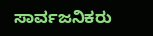ಸಾರ್ವಜನಿಕರು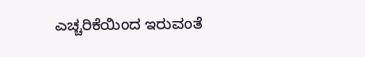ಎಚ್ಚರಿಕೆಯಿಂದ ಇರುವಂತೆ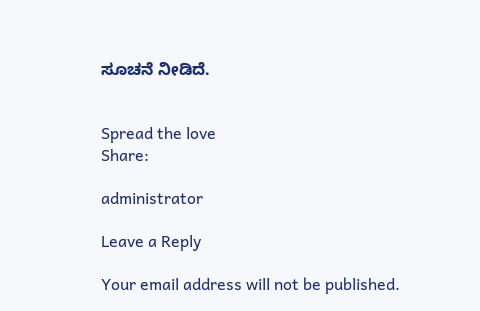ಸೂಚನೆ ನೀಡಿದೆ.


Spread the love
Share:

administrator

Leave a Reply

Your email address will not be published.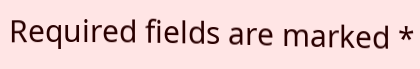Required fields are marked *